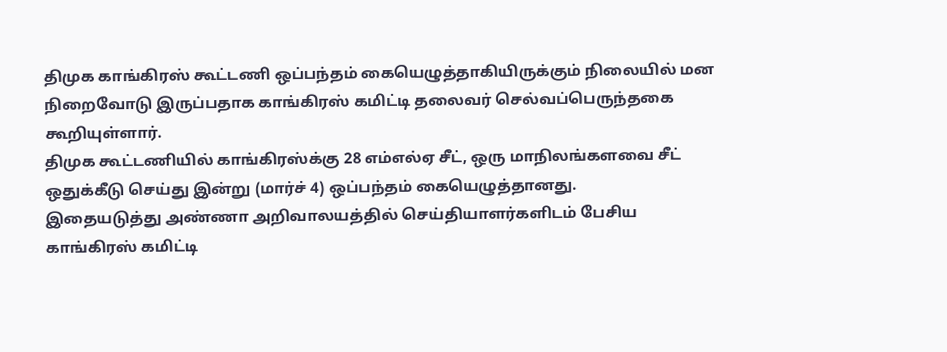திமுக காங்கிரஸ் கூட்டணி ஒப்பந்தம் கையெழுத்தாகியிருக்கும் நிலையில் மன நிறைவோடு இருப்பதாக காங்கிரஸ் கமிட்டி தலைவர் செல்வப்பெருந்தகை கூறியுள்ளார்.
திமுக கூட்டணியில் காங்கிரஸ்க்கு 28 எம்எல்ஏ சீட், ஒரு மாநிலங்களவை சீட் ஒதுக்கீடு செய்து இன்று (மார்ச் 4) ஒப்பந்தம் கையெழுத்தானது.
இதையடுத்து அண்ணா அறிவாலயத்தில் செய்தியாளர்களிடம் பேசிய காங்கிரஸ் கமிட்டி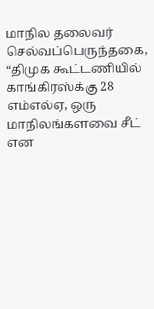மாநில தலைவர் செல்வப்பெருந்தகை, “திமுக கூட்டணியில் காங்கிரஸ்க்கு 28 எம்எல்ஏ, ஒரு மாநிலங்களவை சீட் என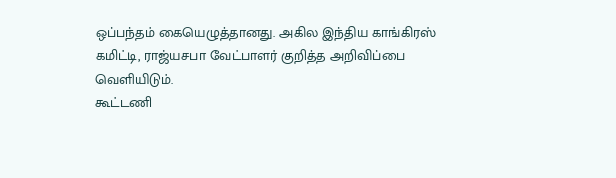ஒப்பந்தம் கையெழுத்தானது. அகில இந்திய காங்கிரஸ் கமிட்டி, ராஜ்யசபா வேட்பாளர் குறித்த அறிவிப்பை வெளியிடும்.
கூட்டணி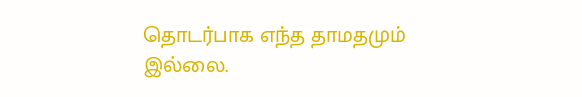தொடர்பாக எந்த தாமதமும் இல்லை.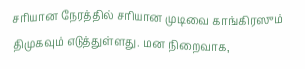சரியான நேரத்தில் சரியான முடிவை காங்கிரஸும் திமுகவும் எடுத்துள்ளது. மன நிறைவாக,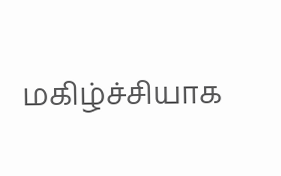மகிழ்ச்சியாக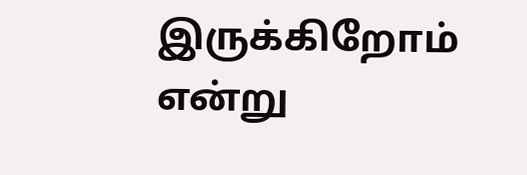இருக்கிறோம் என்று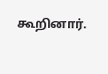கூறினார்.